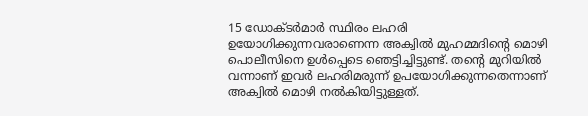15 ഡോക്ടർമാർ സ്ഥിരം ലഹരി ഉയോഗിക്കുന്നവരാണെന്ന അക്വിൽ മുഹമ്മദിന്റെ മൊഴി പൊലീസിനെ ഉൾപ്പെ‌ടെ ഞെട്ടിച്ചിട്ടുണ്ട്. തന്റെ മുറിയിൽ വന്നാണ് ഇവർ ലഹരിമരുന്ന് ഉപയോഗിക്കുന്നതെന്നാണ് അക്വിൽ മൊഴി നൽകിയിട്ടുള്ളത്.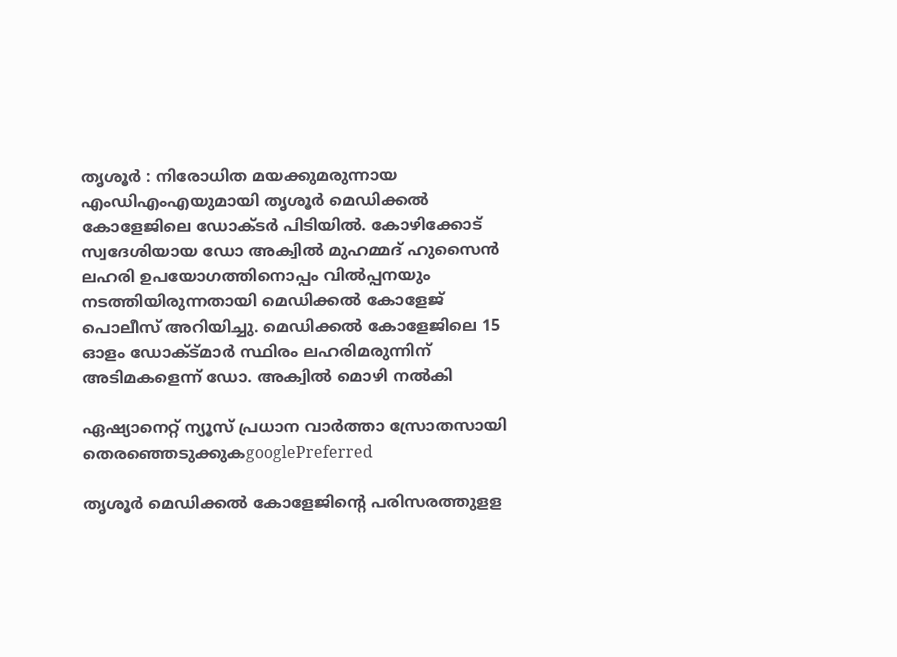തൃശൂർ : നിരോധിത മയക്കുമരുന്നായ എംഡിഎംഎയുമായി തൃശൂര്‍ മെഡിക്കല്‍ കോളേജിലെ ഡോക്ടര്‍ പിടിയില്‍. കോഴിക്കോട് സ്വദേശിയായ ഡോ അക്വില്‍ മുഹമ്മദ് ഹുസൈൻ ലഹരി ഉപയോഗത്തിനൊപ്പം വില്‍പ്പനയും നടത്തിയിരുന്നതായി മെഡിക്കൽ കോളേജ് പൊലീസ് അറിയിച്ചു. മെഡിക്കല്‍ കോളേജിലെ 15 ഓളം ഡോക്ട്മാര്‍ സ്ഥിരം ലഹരിമരുന്നിന് അടിമകളെന്ന് ഡോ. അക്വിൽ മൊഴി നല്‍കി

ഏഷ്യാനെറ്റ് ന്യൂസ് പ്രധാന വാർത്താ സ്രോതസായി തെരഞ്ഞെടുക്കുകgooglePreferred

തൃശൂര്‍ മെഡിക്കല്‍ കോളേജിൻ്റെ പരിസരത്തുളള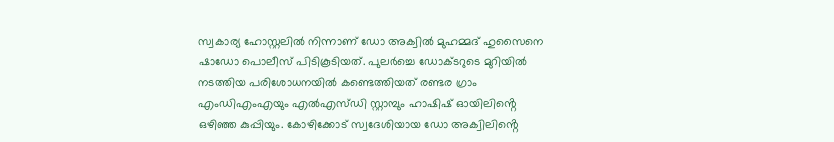സ്വകാര്യ ഹോസ്റ്റലില്‍ നിന്നാണ് ഡോ അക്വിൽ മുഹമ്മദ് ഹുസൈനെ ഷാഡോ പൊലീസ് പിടികൂടിയത്. പുലര്‍ച്ചെ ഡോക്ടറുടെ മുറിയിൽ നടത്തിയ പരിശോധനയില്‍ കണ്ടെത്തിയത് രണ്ടര ഗ്രാം എംഡിഎംഎയും എൽഎസ്ഡി സ്റ്റാമ്പും ഹാഷിഷ് ഓയിലിൻ്റെ ഒഴിഞ്ഞ കുപ്പിയും. കോഴിക്കോട് സ്വദേശിയായ ഡോ അക്വിലിൻ്റെ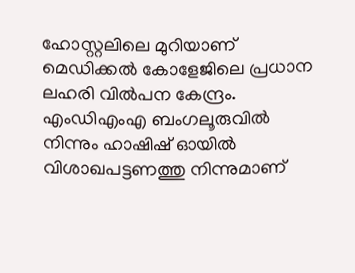ഹോസ്റ്റലിലെ മുറിയാണ് മെഡിക്കല്‍ കോളേജിലെ പ്രധാന ലഹരി വില്‍പന കേന്ദ്രം. എംഡിഎംഎ ബംഗലൂരുവില്‍ നിന്നും ഹാഷിഷ് ഓയിൽ വിശാഖപട്ടണത്തു നിന്നുമാണ്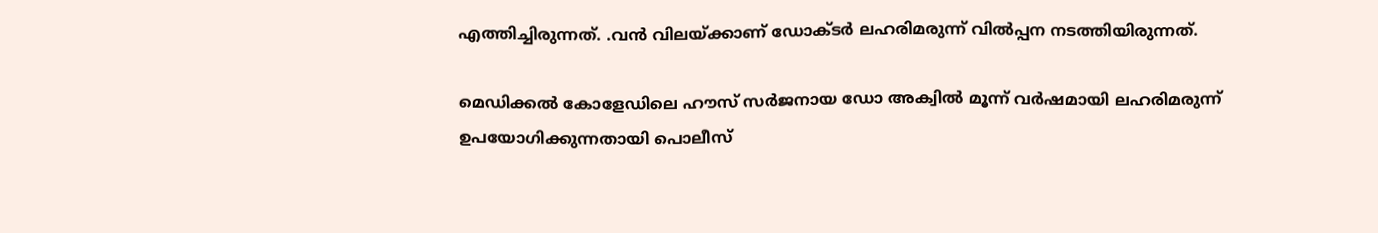എത്തിച്ചിരുന്നത്. .വൻ വിലയ്ക്കാണ് ഡോക്ടർ ലഹരിമരുന്ന് വില്‍പ്പന നടത്തിയിരുന്നത്.

മെഡിക്കല്‍ കോളേഡിലെ ഹൗസ് സര്‍ജനായ ഡോ അക്വില്‍ മൂന്ന് വര്‍ഷമായി ലഹരിമരുന്ന് ഉപയോഗിക്കുന്നതായി പൊലീസ്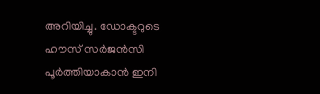അറിയിച്ചു. ഡോക്ടറുടെ ഹൗസ് സർജൻസി പൂര്‍ത്തിയാകാൻ ഇനി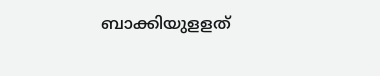ബാക്കിയുളളത്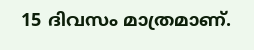15 ദിവസം മാത്രമാണ്.